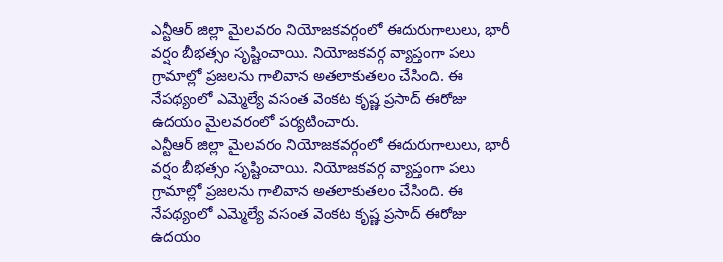ఎన్టీఆర్ జిల్లా మైలవరం నియోజకవర్గంలో ఈదురుగాలులు, భారీ వర్షం బీభత్సం సృష్టించాయి. నియోజకవర్గ వ్యాప్తంగా పలు గ్రామాల్లో ప్రజలను గాలివాన అతలాకుతలం చేసింది. ఈ నేపథ్యంలో ఎమ్మెల్యే వసంత వెంకట కృష్ణ ప్రసాద్ ఈరోజు ఉదయం మైలవరంలో పర్యటించారు.
ఎన్టీఆర్ జిల్లా మైలవరం నియోజకవర్గంలో ఈదురుగాలులు, భారీ వర్షం బీభత్సం సృష్టించాయి. నియోజకవర్గ వ్యాప్తంగా పలు గ్రామాల్లో ప్రజలను గాలివాన అతలాకుతలం చేసింది. ఈ నేపథ్యంలో ఎమ్మెల్యే వసంత వెంకట కృష్ణ ప్రసాద్ ఈరోజు ఉదయం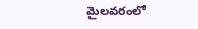మైలవరంలో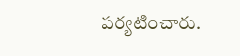పర్యటించారు.